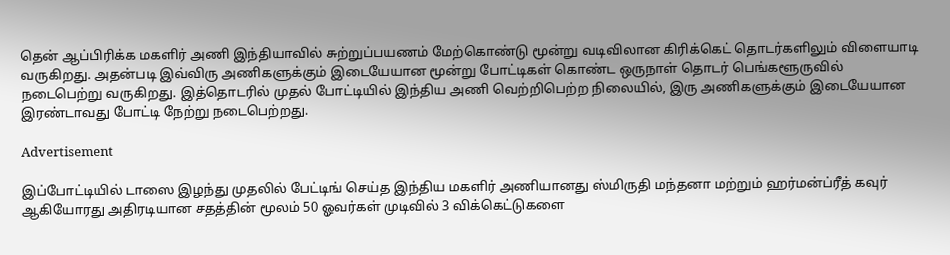தென் ஆப்பிரிக்க மகளிர் அணி இந்தியாவில் சுற்றுப்பயணம் மேற்கொண்டு மூன்று வடிவிலான கிரிக்கெட் தொடர்களிலும் விளையாடி வருகிறது. அதன்படி இவ்விரு அணிகளுக்கும் இடையேயான மூன்று போட்டிகள் கொண்ட ஒருநாள் தொடர் பெங்களூருவில் நடைபெற்று வருகிறது. இத்தொடரில் முதல் போட்டியில் இந்திய அணி வெற்றிபெற்ற நிலையில், இரு அணிகளுக்கும் இடையேயான இரண்டாவது போட்டி நேற்று நடைபெற்றது.

Advertisement

இப்போட்டியில் டாஸை இழந்து முதலில் பேட்டிங் செய்த இந்திய மகளிர் அணியானது ஸ்மிருதி மந்தனா மற்றும் ஹர்மன்ப்ரீத் கவுர் ஆகியோரது அதிரடியான சதத்தின் மூலம் 50 ஓவர்கள் முடிவில் 3 விக்கெட்டுகளை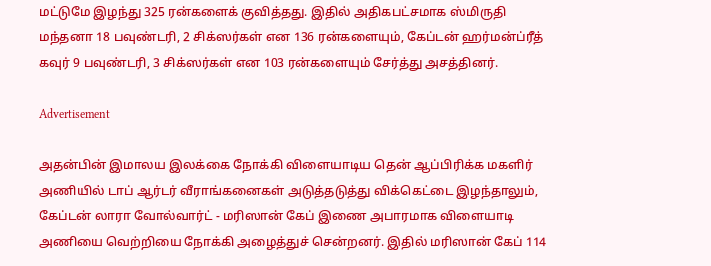மட்டுமே இழந்து 325 ரன்களைக் குவித்தது. இதில் அதிகபட்சமாக ஸ்மிருதி மந்தனா 18 பவுண்டரி, 2 சிக்ஸர்கள் என 136 ரன்களையும், கேப்டன் ஹர்மன்ப்ரீத் கவுர் 9 பவுண்டரி, 3 சிக்ஸர்கள் என 103 ரன்களையும் சேர்த்து அசத்தினர்.

Advertisement

அதன்பின் இமாலய இலக்கை நோக்கி விளையாடிய தென் ஆப்பிரிக்க மகளிர் அணியில் டாப் ஆர்டர் வீராங்கனைகள் அடுத்தடுத்து விக்கெட்டை இழந்தாலும், கேப்டன் லாரா வோல்வார்ட் - மரிஸான் கேப் இணை அபாரமாக விளையாடி அணியை வெற்றியை நோக்கி அழைத்துச் சென்றனர். இதில் மரிஸான் கேப் 114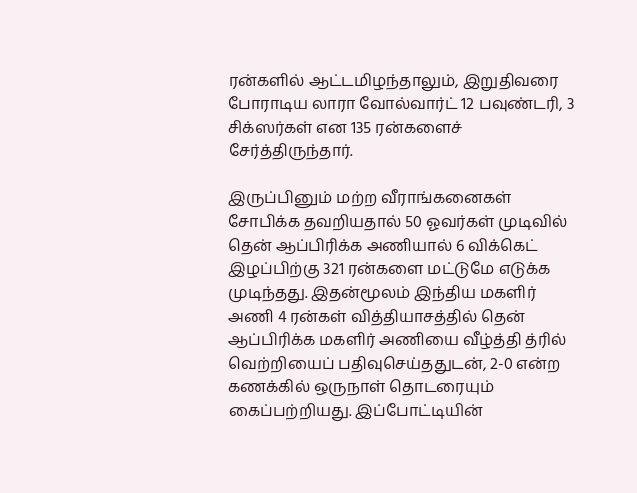ரன்களில் ஆட்டமிழந்தாலும், இறுதிவரை போராடிய லாரா வோல்வார்ட் 12 பவுண்டரி, 3 சிக்ஸர்கள் என 135 ரன்களைச் சேர்த்திருந்தார்.

இருப்பினும் மற்ற வீராங்கனைகள் சோபிக்க தவறியதால் 50 ஓவர்கள் முடிவில் தென் ஆப்பிரிக்க அணியால் 6 விக்கெட் இழப்பிற்கு 321 ரன்களை மட்டுமே எடுக்க முடிந்தது. இதன்மூலம் இந்திய மகளிர் அணி 4 ரன்கள் வித்தியாசத்தில் தென் ஆப்பிரிக்க மகளிர் அணியை வீழ்த்தி த்ரில் வெற்றியைப் பதிவுசெய்ததுடன், 2-0 என்ற கணக்கில் ஒருநாள் தொடரையும் கைப்பற்றியது. இப்போட்டியின்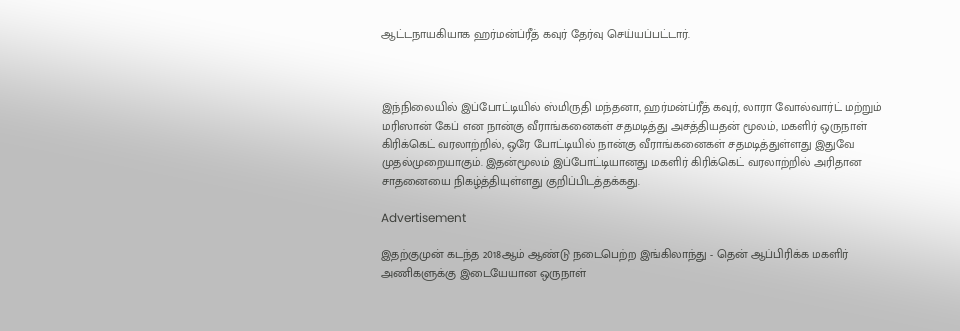ஆட்டநாயகியாக ஹர்மன்ப்ரீத் கவுர் தேர்வு செய்யப்பட்டார்.



இந்நிலையில் இப்போட்டியில் ஸ்மிருதி மந்தனா, ஹர்மன்ப்ரீத் கவுர், லாரா வோல்வார்ட் மற்றும் மரிஸான் கேப் என நான்கு வீராங்கனைகள் சதமடித்து அசத்தியதன் மூலம், மகளிர் ஒருநாள் கிரிக்கெட் வரலாற்றில், ஒரே போட்டியில் நான்கு வீராங்கனைகள் சதமடித்துள்ளது இதுவே முதல்முறையாகும். இதன்மூலம் இப்போட்டியானது மகளிர் கிரிக்கெட் வரலாற்றில் அரிதான சாதனையை நிகழ்த்தியுள்ளது குறிப்பிடத்தக்கது.

Advertisement

இதற்குமுன் கடந்த 2018ஆம் ஆண்டு நடைபெற்ற இங்கிலாந்து - தென் ஆப்பிரிக்க மகளிர் அணிகளுக்கு இடையேயான ஒருநாள்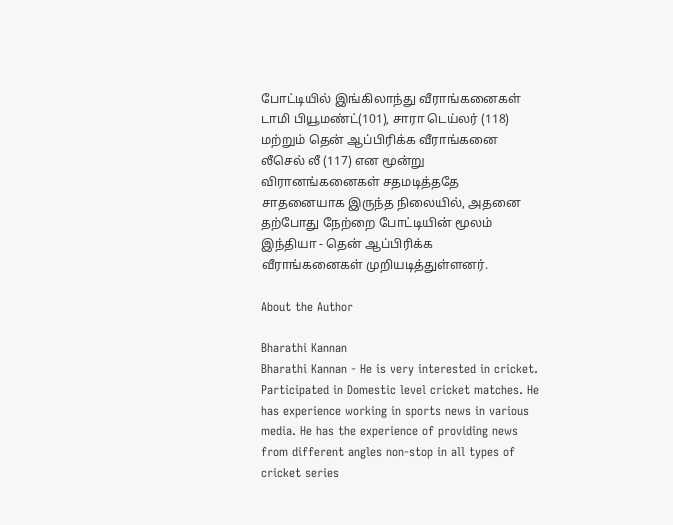போட்டியில் இங்கிலாந்து வீராங்கனைகள் டாமி பியூமண்ட்(101), சாரா டெய்லர் (118) மற்றும் தென் ஆப்பிரிக்க வீராங்கனை லீசெல் லீ (117) என மூன்று விரானங்கனைகள் சதமடித்ததே சாதனையாக இருந்த நிலையில், அதனை தற்போது நேற்றை போட்டியின் மூலம் இந்தியா - தென் ஆப்பிரிக்க வீராங்கனைகள் முறியடித்துள்ளனர்.

About the Author

Bharathi Kannan
Bharathi Kannan - He is very interested in cricket. Participated in Domestic level cricket matches. He has experience working in sports news in various media. He has the experience of providing news from different angles non-stop in all types of cricket series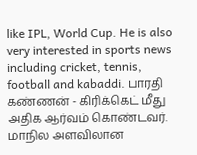like IPL, World Cup. He is also very interested in sports news including cricket, tennis, football and kabaddi. பாரதி கண்ணன் - கிரிக்கெட் மீது அதிக ஆர்வம் கொண்டவர். மாநில அளவிலான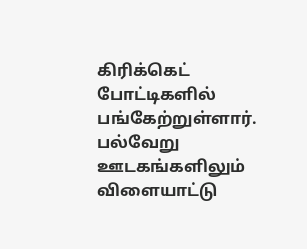கிரிக்கெட் போட்டிகளில் பங்கேற்றுள்ளார். பல்வேறு ஊடகங்களிலும் விளையாட்டு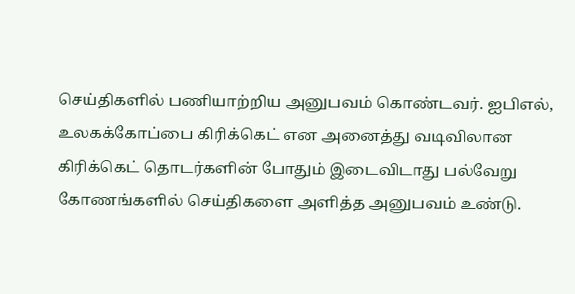செய்திகளில் பணியாற்றிய அனுபவம் கொண்டவர். ஐபிஎல், உலகக்கோப்பை கிரிக்கெட் என அனைத்து வடிவிலான கிரிக்கெட் தொடர்களின் போதும் இடைவிடாது பல்வேறு கோணங்களில் செய்திகளை அளித்த அனுபவம் உண்டு.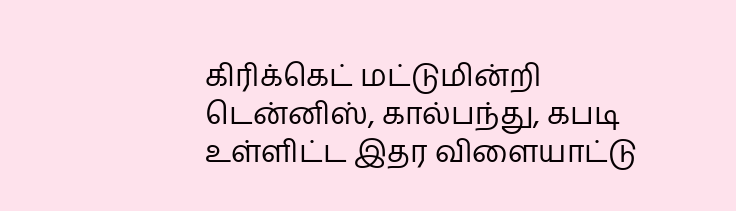கிரிக்கெட் மட்டுமின்றி டென்னிஸ், கால்பந்து, கபடி உள்ளிட்ட இதர விளையாட்டு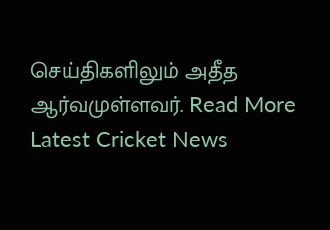செய்திகளிலும் அதீத ஆர்வமுள்ளவர். Read More
Latest Cricket News